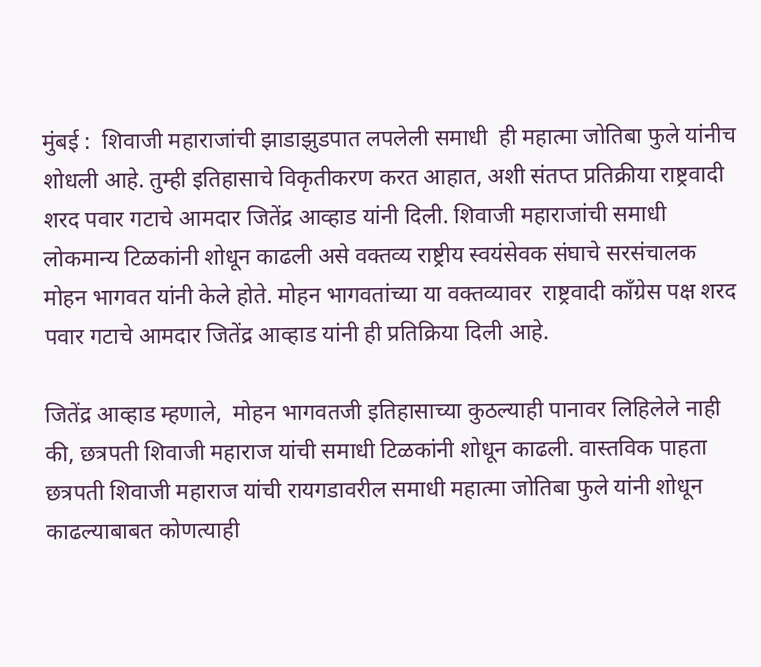मुंबई :  शिवाजी महाराजांची झाडाझुडपात लपलेली समाधी  ही महात्मा जोतिबा फुले यांनीच शोधली आहे. तुम्ही इतिहासाचे विकृतीकरण करत आहात, अशी संतप्त प्रतिक्रीया राष्ट्रवादी शरद पवार गटाचे आमदार जितेंद्र आव्हाड यांनी दिली. शिवाजी महाराजांची समाधी लोकमान्य टिळकांनी शोधून काढली असे वक्तव्य राष्ट्रीय स्वयंसेवक संघाचे सरसंचालक मोहन भागवत यांनी केले होते. मोहन भागवतांच्या या वक्तव्यावर  राष्ट्रवादी काँग्रेस पक्ष शरद पवार गटाचे आमदार जितेंद्र आव्हाड यांनी ही प्रतिक्रिया दिली आहे.

जितेंद्र आव्हाड म्हणाले,  मोहन भागवतजी इतिहासाच्या कुठल्याही पानावर लिहिलेले नाही की, छत्रपती शिवाजी महाराज यांची समाधी टिळकांनी शोधून काढली. वास्तविक पाहता छत्रपती शिवाजी महाराज यांची रायगडावरील समाधी महात्मा जोतिबा फुले यांनी शोधून काढल्याबाबत कोणत्याही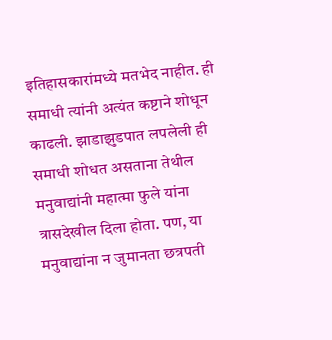इतिहासकारांमध्ये मतभेद नाहीत. ही समाधी त्यांनी अत्यंत कष्टाने शोधून काढली. झाडाझुडपात लपलेली ही समाधी शोधत असताना तेथील मनुवाद्यांनी महात्मा फुले यांना त्रासदेखील दिला होता. पण, या मनुवाद्यांना न जुमानता छत्रपती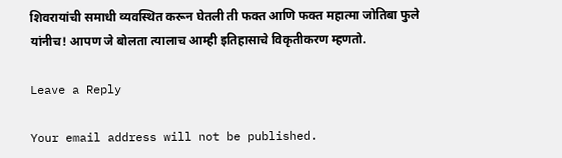शिवरायांची समाधी व्यवस्थित करून घेतली ती फक्त आणि फक्त महात्मा जोतिबा फुले यांनीच! आपण जे बोलता त्यालाच आम्ही इतिहासाचे विकृतीकरण म्हणतो.

Leave a Reply

Your email address will not be published.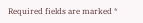Required fields are marked *